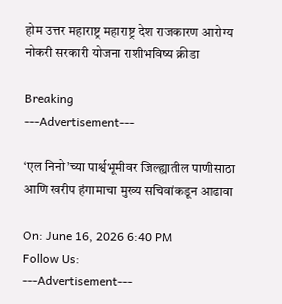होम उत्तर महाराष्ट्र महाराष्ट्र देश राजकारण आरोग्य नोकरी सरकारी योजना राशीभविष्य क्रीडा

Breaking
---Advertisement---

‘एल निनो’च्या पार्श्वभूमीवर जिल्ह्यातील पाणीसाठा आणि खरीप हंगामाचा मुख्य सचिवांकडून आढावा

On: June 16, 2026 6:40 PM
Follow Us:
---Advertisement---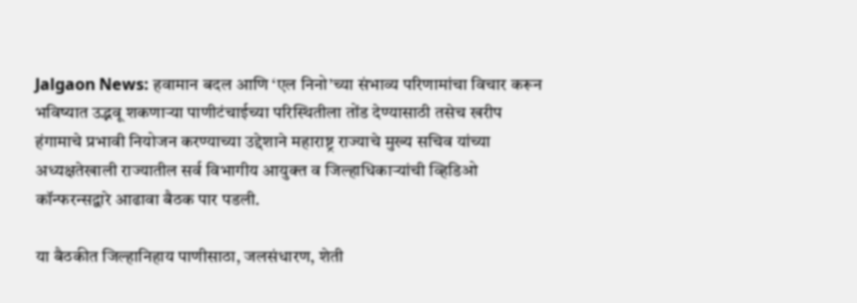Jalgaon News: हवामान बदल आणि ‘एल निनो’च्या संभाव्य परिणामांचा विचार करून भविष्यात उद्भवू शकणाऱ्या पाणीटंचाईच्या परिस्थितीला तोंड देण्यासाठी तसेच खरीप हंगामाचे प्रभावी नियोजन करण्याच्या उद्देशाने महाराष्ट्र राज्याचे मुख्य सचिव यांच्या अध्यक्षतेखाली राज्यातील सर्व विभागीय आयुक्त व जिल्हाधिकाऱ्यांची व्हिडिओ कॉन्फरन्सद्वारे आढावा बैठक पार पडली.

या बैठकीत जिल्हानिहाय पाणीसाठा, जलसंधारण, शेती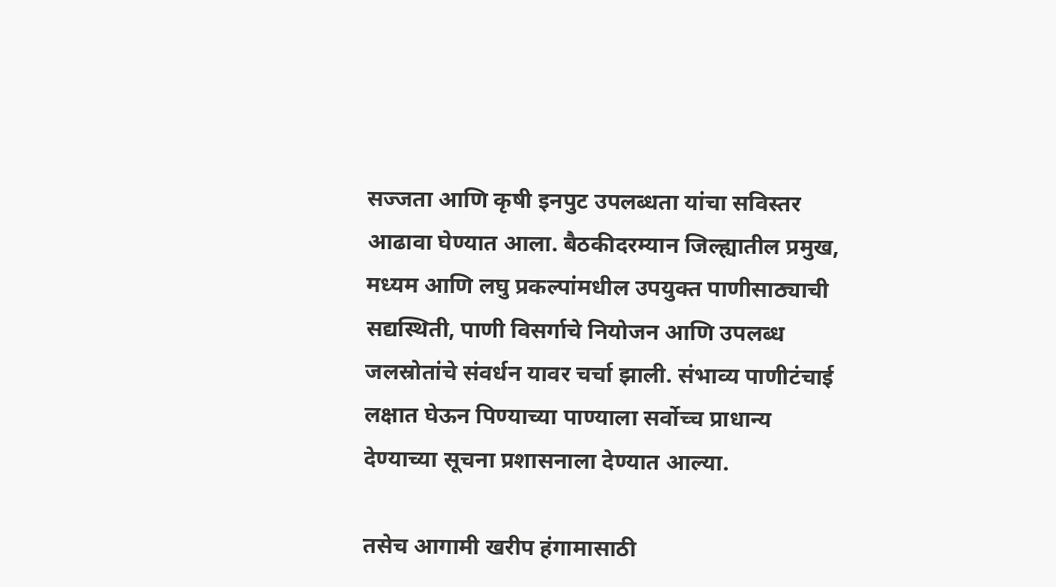सज्जता आणि कृषी इनपुट उपलब्धता यांचा सविस्तर आढावा घेण्यात आला. बैठकीदरम्यान जिल्ह्यातील प्रमुख, मध्यम आणि लघु प्रकल्पांमधील उपयुक्त पाणीसाठ्याची सद्यस्थिती, पाणी विसर्गाचे नियोजन आणि उपलब्ध जलस्रोतांचे संवर्धन यावर चर्चा झाली. संभाव्य पाणीटंचाई लक्षात घेऊन पिण्याच्या पाण्याला सर्वोच्च प्राधान्य देण्याच्या सूचना प्रशासनाला देण्यात आल्या.

तसेच आगामी खरीप हंगामासाठी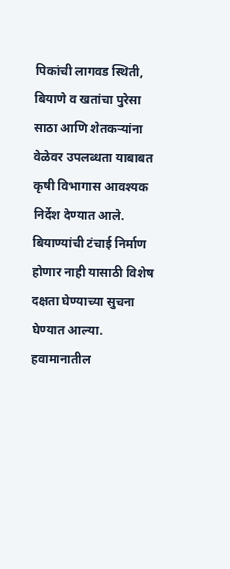पिकांची लागवड स्थिती, बियाणे व खतांचा पुरेसा साठा आणि शेतकऱ्यांना वेळेवर उपलब्धता याबाबत कृषी विभागास आवश्यक निर्देश देण्यात आले. बियाण्यांची टंचाई निर्माण होणार नाही यासाठी विशेष दक्षता घेण्याच्या सुचना घेण्यात आल्या. हवामानातील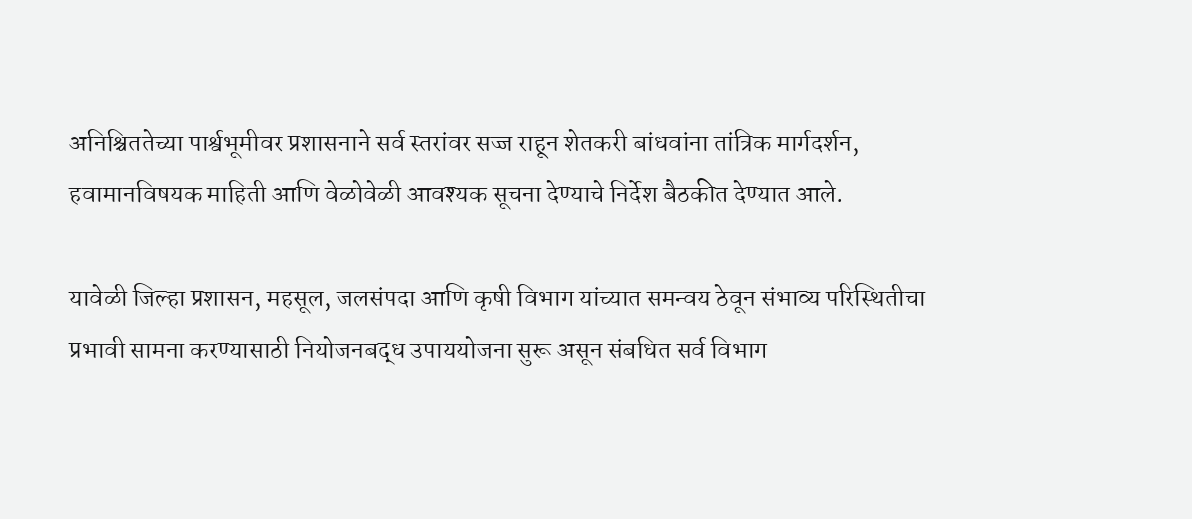अनिश्चिततेच्या पार्श्वभूमीवर प्रशासनाने सर्व स्तरांवर सज्ज राहून शेतकरी बांधवांना तांत्रिक मार्गदर्शन, हवामानविषयक माहिती आणि वेळोवेळी आवश्यक सूचना देण्याचे निर्देश बैठकीत देण्यात आले.

यावेळी जिल्हा प्रशासन, महसूल, जलसंपदा आणि कृषी विभाग यांच्यात समन्वय ठेवून संभाव्य परिस्थितीचा प्रभावी सामना करण्यासाठी नियोजनबद्ध उपाययोजना सुरू असून संबधित सर्व विभाग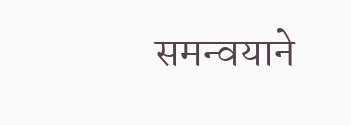समन्वयाने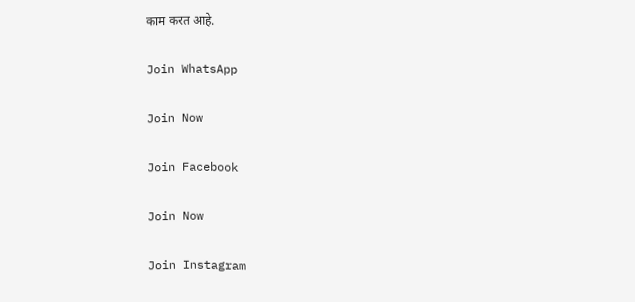काम करत आहे.

Join WhatsApp

Join Now

Join Facebook

Join Now

Join Instagram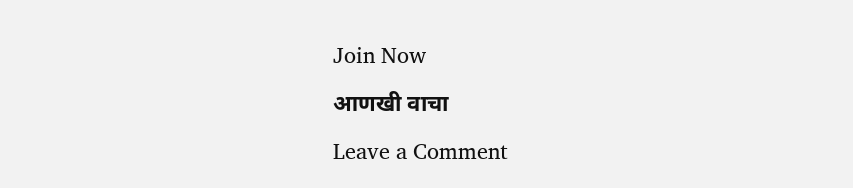Join Now

आणखी वाचा

Leave a Comment